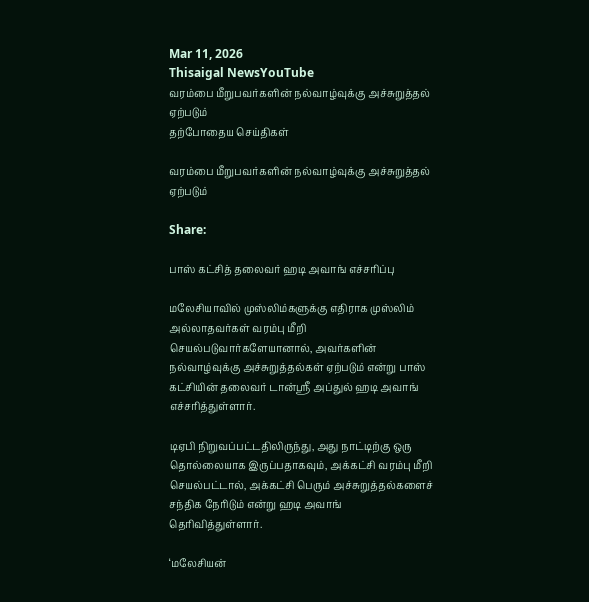Mar 11, 2026
Thisaigal NewsYouTube
வரம்பை மீறுபவர்களின் நல்வாழ்வுக்கு அச்சுறுத்தல் ஏற்படும்
தற்போதைய செய்திகள்

வரம்பை மீறுபவர்களின் நல்வாழ்வுக்கு அச்சுறுத்தல் ஏற்படும்

Share:

பாஸ் கட்சித் தலைவர் ஹடி அவாங் எச்சரிப்பு

மலேசியாவில் முஸ்லிம்களுக்கு எதிராக முஸ்லிம் அல்லாதவர்கள் வரம்பு மீறி செயல்படுவார்களேயானால், அவர்களின் நல்வாழ்வுக்கு அச்சுறுத்தல்கள் ஏற்படும் என்று பாஸ் கட்சியின் தலைவர் டான்ஸ்ரீ அப்துல் ஹடி அவாங் எச்சரித்துள்ளார்.

டிஏபி நிறுவப்பட்டதிலிருந்து, அது நாட்டிற்கு ஒரு தொல்லையாக இருப்பதாகவும், அக்கட்சி வரம்பு மீறி செயல்பட்டால், அக்கட்சி பெரும் அச்சுறுத்தல்களைச் சந்திக நேரிடும் என்று ஹடி அவாங் தெரிவித்துள்ளார்.

‘மலேசியன்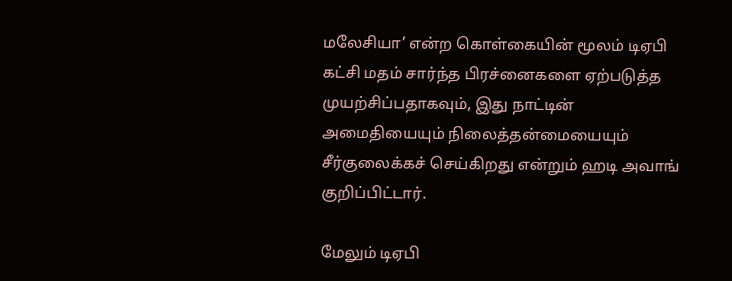மலேசியா’ என்ற கொள்கையின் மூலம் டிஏபி கட்சி மதம் சார்ந்த பிரச்னைகளை ஏற்படுத்த முயற்சிப்பதாகவும், இது நாட்டின் அமைதியையும் நிலைத்தன்மையையும் சீர்குலைக்கச் செய்கிறது என்றும் ஹடி அவாங் குறிப்பிட்டார்.

மேலும் டிஏபி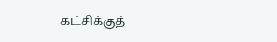கட்சிக்குத்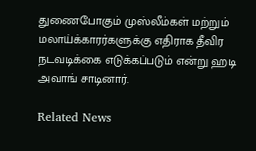துணைபோகும் முஸ்லீம்கள் மற்றும் மலாய்க்காரர்களுக்கு எதிராக தீவிர நடவடிக்கை எடுக்கப்படும் என்று ஹடி அவாங் சாடினார்.

Related News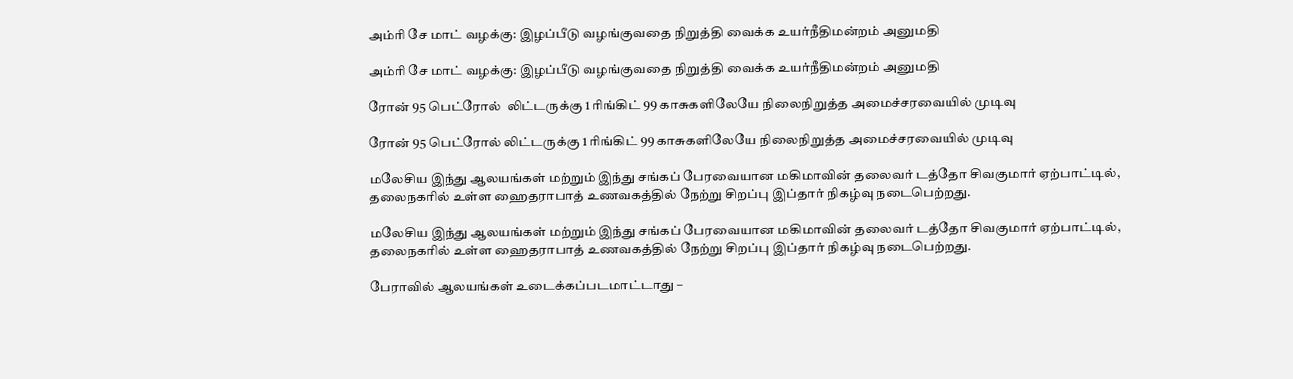அம்ரி சே மாட் வழக்கு: இழப்பீடு வழங்குவதை நிறுத்தி வைக்க உயர்நீதிமன்றம் அனுமதி

அம்ரி சே மாட் வழக்கு: இழப்பீடு வழங்குவதை நிறுத்தி வைக்க உயர்நீதிமன்றம் அனுமதி

ரோன் 95 பெட்ரோல்  லிட்டருக்கு 1 ரிங்கிட் 99 காசுகளிலேயே நிலைநிறுத்த அமைச்சரவையில் முடிவு

ரோன் 95 பெட்ரோல் லிட்டருக்கு 1 ரிங்கிட் 99 காசுகளிலேயே நிலைநிறுத்த அமைச்சரவையில் முடிவு

மலேசிய இந்து ஆலயங்கள் மற்றும் இந்து சங்கப் பேரவையான மகிமாவின் தலைவர் டத்தோ சிவகுமார் ஏற்பாட்டில், தலைநகரில் உள்ள ஹைதராபாத் உணவகத்தில் நேற்று சிறப்பு இப்தார் நிகழ்வு நடைபெற்றது.

மலேசிய இந்து ஆலயங்கள் மற்றும் இந்து சங்கப் பேரவையான மகிமாவின் தலைவர் டத்தோ சிவகுமார் ஏற்பாட்டில், தலைநகரில் உள்ள ஹைதராபாத் உணவகத்தில் நேற்று சிறப்பு இப்தார் நிகழ்வு நடைபெற்றது.

பேராவில் ஆலயங்கள் உடைக்கப்படமாட்டாது –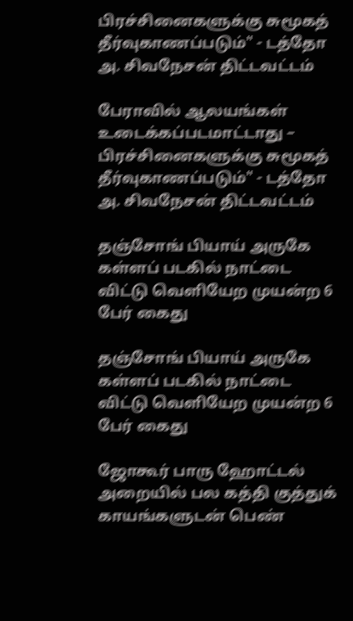பிரச்சினைகளுக்கு சுமூகத் தீர்வுகாணப்படும்" - டத்தோ அ. சிவநேசன் திட்டவட்டம்

பேராவில் ஆலயங்கள் உடைக்கப்படமாட்டாது – பிரச்சினைகளுக்கு சுமூகத் தீர்வுகாணப்படும்" - டத்தோ அ. சிவநேசன் திட்டவட்டம்

தஞ்சோங் பியாய் அருகே கள்ளப் படகில் நாட்டை விட்டு வெளியேற முயன்ற 6 பேர் கைது

தஞ்சோங் பியாய் அருகே கள்ளப் படகில் நாட்டை விட்டு வெளியேற முயன்ற 6 பேர் கைது

ஜோகூர் பாரு ஹோட்டல் அறையில் பல கத்தி குத்துக் காயங்களுடன் பெண்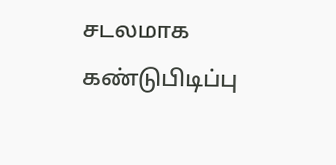சடலமாக கண்டுபிடிப்பு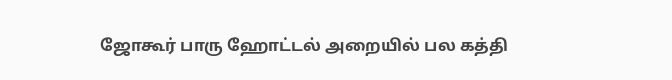ஜோகூர் பாரு ஹோட்டல் அறையில் பல கத்தி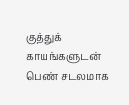குத்துக் காயங்களுடன் பெண் சடலமாக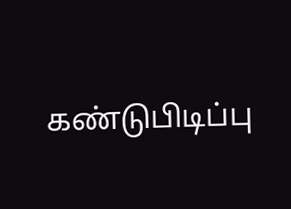கண்டுபிடிப்பு